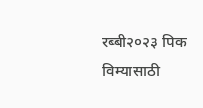रब्बी२०२३ पिक विम्यासाठी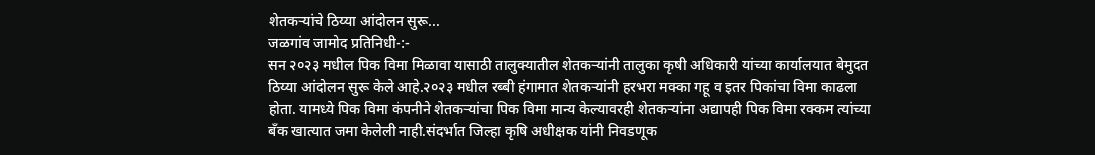शेतकऱ्यांचे ठिय्या आंदोलन सुरू...
जळगांव जामोद प्रतिनिधी-:-
सन २०२३ मधील पिक विमा मिळावा यासाठी तालुक्यातील शेतकऱ्यांनी तालुका कृषी अधिकारी यांच्या कार्यालयात बेमुदत ठिय्या आंदोलन सुरू केले आहे.२०२३ मधील रब्बी हंगामात शेतकऱ्यांनी हरभरा मक्का गहू व इतर पिकांचा विमा काढला होता. यामध्ये पिक विमा कंपनीने शेतकऱ्यांचा पिक विमा मान्य केल्यावरही शेतकऱ्यांना अद्यापही पिक विमा रक्कम त्यांच्या बँक खात्यात जमा केलेली नाही.संदर्भात जिल्हा कृषि अधीक्षक यांनी निवडणूक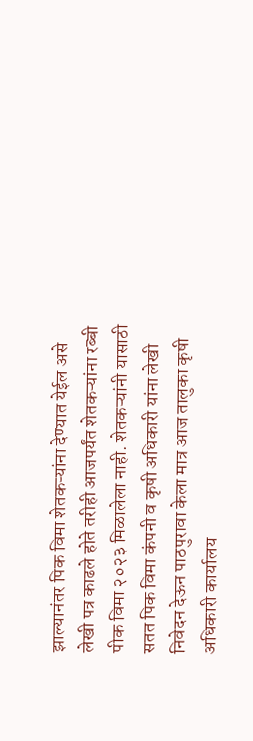झाल्यानंतर पिक विमा शेतकऱ्यांना देण्यात येईल असे लेखी पत्र काढले होते तरीही आजपर्यंत शेतकऱ्यांना रब्बी पीक विमा २०२३ मिळालेला नाही. शेतकऱ्यांनी यासाठी सतत पिक विमा कंपनी व कृषी अधिकारी यांना लेखी निवेदन देऊन पाठपुरावा केला मात्र आज तालुका कृषी अधिकारी कार्यालय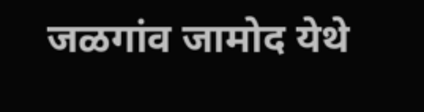जळगांव जामोद येथे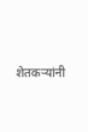शेतकऱ्यांनी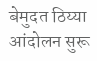बेमुदत ठिय्या आंदोलन सुरू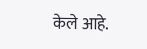केले आहे.